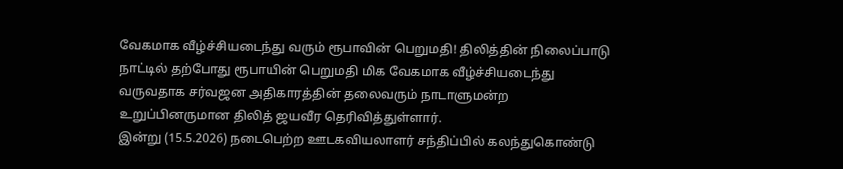வேகமாக வீழ்ச்சியடைந்து வரும் ரூபாவின் பெறுமதி! திலித்தின் நிலைப்பாடு
நாட்டில் தற்போது ரூபாயின் பெறுமதி மிக வேகமாக வீழ்ச்சியடைந்து வருவதாக சர்வஜன அதிகாரத்தின் தலைவரும் நாடாளுமன்ற உறுப்பினருமான திலித் ஜயவீர தெரிவித்துள்ளார்.
இன்று (15.5.2026) நடைபெற்ற ஊடகவியலாளர் சந்திப்பில் கலந்துகொண்டு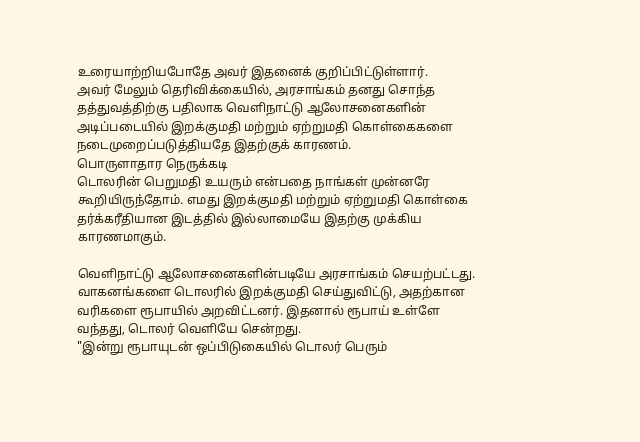உரையாற்றியபோதே அவர் இதனைக் குறிப்பிட்டுள்ளார்.
அவர் மேலும் தெரிவிக்கையில், அரசாங்கம் தனது சொந்த தத்துவத்திற்கு பதிலாக வெளிநாட்டு ஆலோசனைகளின் அடிப்படையில் இறக்குமதி மற்றும் ஏற்றுமதி கொள்கைகளை நடைமுறைப்படுத்தியதே இதற்குக் காரணம்.
பொருளாதார நெருக்கடி
டொலரின் பெறுமதி உயரும் என்பதை நாங்கள் முன்னரே கூறியிருந்தோம். எமது இறக்குமதி மற்றும் ஏற்றுமதி கொள்கை தர்க்கரீதியான இடத்தில் இல்லாமையே இதற்கு முக்கிய காரணமாகும்.

வெளிநாட்டு ஆலோசனைகளின்படியே அரசாங்கம் செயற்பட்டது. வாகனங்களை டொலரில் இறக்குமதி செய்துவிட்டு, அதற்கான வரிகளை ரூபாயில் அறவிட்டனர். இதனால் ரூபாய் உள்ளே வந்தது, டொலர் வெளியே சென்றது.
"இன்று ரூபாயுடன் ஒப்பிடுகையில் டொலர் பெரும்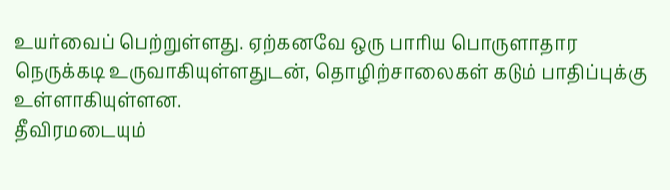உயர்வைப் பெற்றுள்ளது. ஏற்கனவே ஒரு பாரிய பொருளாதார நெருக்கடி உருவாகியுள்ளதுடன், தொழிற்சாலைகள் கடும் பாதிப்புக்கு உள்ளாகியுள்ளன.
தீவிரமடையும்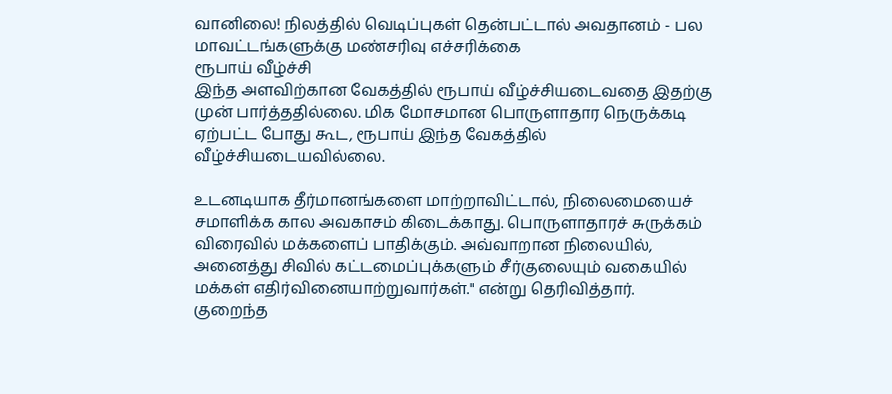வானிலை! நிலத்தில் வெடிப்புகள் தென்பட்டால் அவதானம் - பல மாவட்டங்களுக்கு மண்சரிவு எச்சரிக்கை
ரூபாய் வீழ்ச்சி
இந்த அளவிற்கான வேகத்தில் ரூபாய் வீழ்ச்சியடைவதை இதற்கு முன் பார்த்ததில்லை. மிக மோசமான பொருளாதார நெருக்கடி ஏற்பட்ட போது கூட, ரூபாய் இந்த வேகத்தில் வீழ்ச்சியடையவில்லை.

உடனடியாக தீர்மானங்களை மாற்றாவிட்டால், நிலைமையைச் சமாளிக்க கால அவகாசம் கிடைக்காது. பொருளாதாரச் சுருக்கம் விரைவில் மக்களைப் பாதிக்கும். அவ்வாறான நிலையில், அனைத்து சிவில் கட்டமைப்புக்களும் சீர்குலையும் வகையில் மக்கள் எதிர்வினையாற்றுவார்கள்." என்று தெரிவித்தார்.
குறைந்த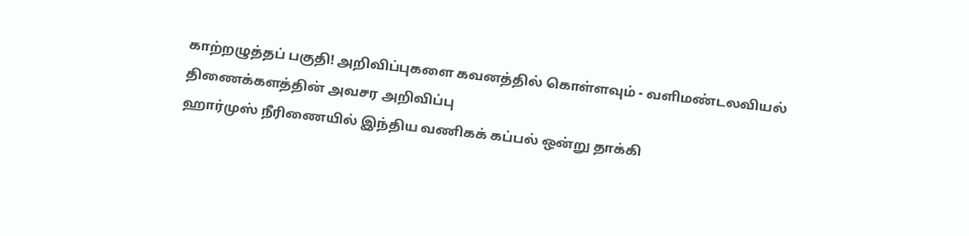காற்றழுத்தப் பகுதி! அறிவிப்புகளை கவனத்தில் கொள்ளவும் - வளிமண்டலவியல் திணைக்களத்தின் அவசர அறிவிப்பு
ஹார்முஸ் நீரிணையில் இந்திய வணிகக் கப்பல் ஒன்று தாக்கி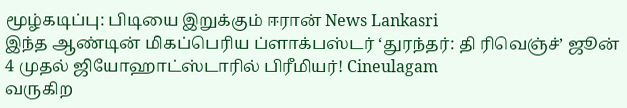மூழ்கடிப்பு: பிடியை இறுக்கும் ஈரான் News Lankasri
இந்த ஆண்டின் மிகப்பெரிய ப்ளாக்பஸ்டர் ‘துரந்தர்: தி ரிவெஞ்ச்’ ஜூன் 4 முதல் ஜியோஹாட்ஸ்டாரில் பிரீமியர்! Cineulagam
வருகிற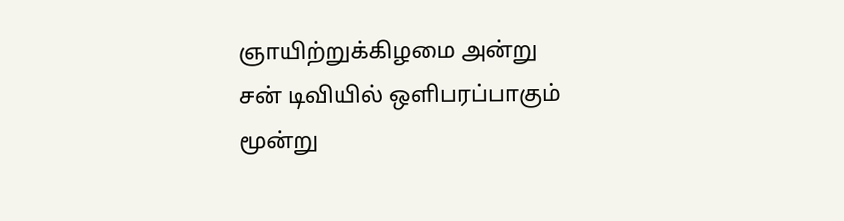ஞாயிற்றுக்கிழமை அன்று சன் டிவியில் ஒளிபரப்பாகும் மூன்று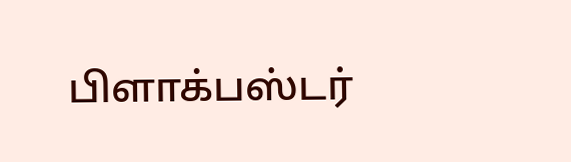பிளாக்பஸ்டர்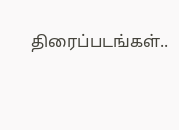திரைப்படங்கள்..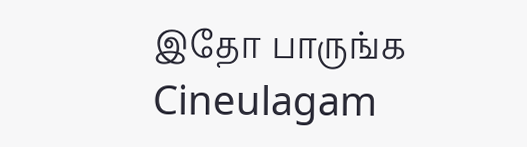இதோ பாருங்க Cineulagam